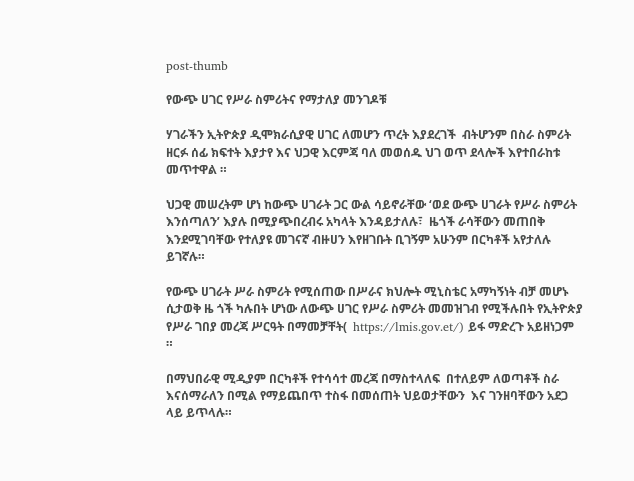post-thumb

የውጭ ሀገር የሥራ ስምሪትና የማታለያ መንገዶቹ

ሃገራችን ኢትዮጵያ ዲሞክራሲያዊ ሀገር ለመሆን ጥረት እያደረገች  ብትሆንም በስራ ስምሪት ዘርፉ ሰፊ ክፍተት እያታየ እና ህጋዊ እርምጃ ባለ መወሰዱ ህገ ወጥ ደላሎች እየተበራከቱ መጥተዋል ።

ህጋዊ መሠረትም ሆነ ከውጭ ሀገራት ጋር ውል ሳይኖራቸው ‘ወደ ውጭ ሀገራት የሥራ ስምሪት እንሰጣለን’ እያሉ በሚያጭበረብሩ አካላት እንዳይታለሉ፣  ዜጎች ራሳቸውን መጠበቅ እንደሚገባቸው የተለያዩ መገናኛ ብዙሀን እየዘገቡት ቢገኝም አሁንም በርካቶች አየታለሉ ይገኛሉ።

የውጭ ሀገራት ሥራ ስምሪት የሚሰጠው በሥራና ክህሎት ሚኒስቴር አማካኝነት ብቻ መሆኑ ሲታወቅ ዜ ጎች ካሉበት ሆነው ለውጭ ሀገር የሥራ ስምሪት መመዝገብ የሚችሉበት የኢትዮጵያ የሥራ ገበያ መረጃ ሥርዓት በማመቻቸት(  https://lmis.gov.et/) ይፋ ማድረጉ አይዘነጋም ።

በማህበራዊ ሚዲያም በርካቶች የተሳሳተ መረጃ በማስተላለፍ  በተለይም ለወጣቶች ስራ እናሰማራለን በሚል የማይጨበጥ ተስፋ በመሰጠት ህይወታቸውን  እና ገንዘባቸውን አደጋ ላይ ይጥላሉ።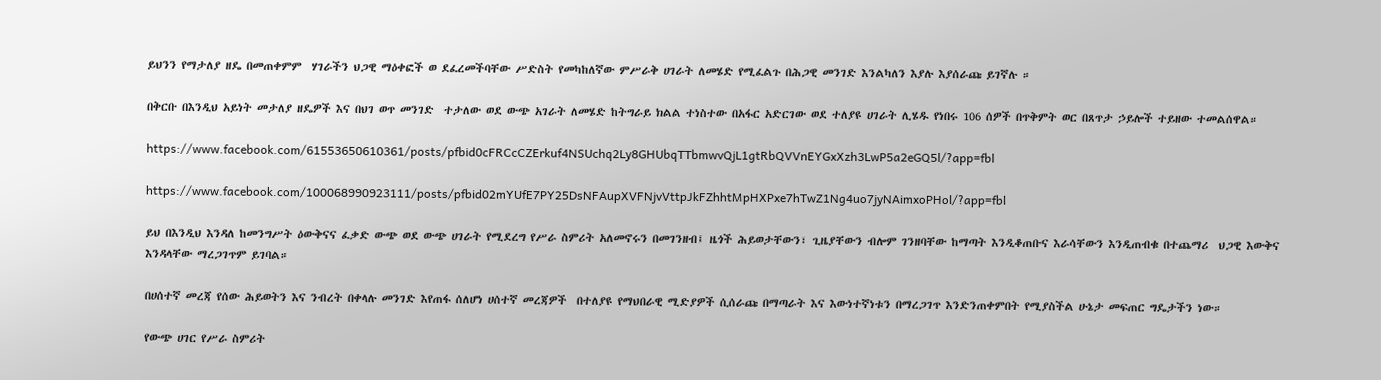ይህንን የማታለያ ዘዴ በመጠቀምም  ሃገራችን ህጋዊ ማዕቀፎች ወ ደፈረመችባቸው ሥድስት የመካከለኛው ምሥራቅ ሀገራት ለመሄድ የሚፈልጉ በሕጋዊ መንገድ እንልካለን እያሉ እያሰራጩ ይገኛሉ ።

በቅርቡ በእንዲህ አይነት መታለያ ዘዴዎች እና በህገ ወጥ መንገድ  ተታለው ወደ ውጭ አገራት ለመሄድ ከትግራይ ክልል ተነስተው በአፋር አድርገው ወደ ተለያዩ ሀገራት ሊሄዱ የነበሩ 106 ሰዎች በጥቅምት ወር በጸጥታ ኃይሎች ተይዘው ተመልሰዋል።

https://www.facebook.com/61553650610361/posts/pfbid0cFRCcCZErkuf4NSUchq2Ly8GHUbqTTbmwvQjL1gtRbQVVnEYGxXzh3LwP5a2eGQ5l/?app=fbl

https://www.facebook.com/100068990923111/posts/pfbid02mYUfE7PY25DsNFAupXVFNjvVttpJkFZhhtMpHXPxe7hTwZ1Ng4uo7jyNAimxoPHol/?app=fbl

ይህ በእንዲህ እንዳለ ከመንግሥት ዕውቅናና ፈቃድ ውጭ ወደ ውጭ ሀገራት የሚደረግ የሥራ ስምሪት አለመኖሩን በመገንዘብ፤ ዜጎች ሕይወታቸውን፣ ጊዜያቸውን ብሎም ገንዘባቸው ከማጣት እንዲቆጠቡና እራሳቸውን እንዲጠብቁ በተጨማሪ  ህጋዊ እውቅና እንዳላቸው ማረጋገጥም ይገባል።

በሀሰተኛ መረጃ የሰው ሕይወትን እና ንብረት በቀላሉ መንገድ እየጠፋ ሰለሆነ ሀሰተኛ መረጃዎች  በተለያዩ የማህበራዊ ሚድያዎች ሲሰራጩ በማጣራት እና እውነተኛነቱን በማረጋገጥ እንድንጠቀምበት የሚያስችል ሁኔታ መፍጠር ግዴታችን ነው።

የውጭ ሀገር የሥራ ስምሪት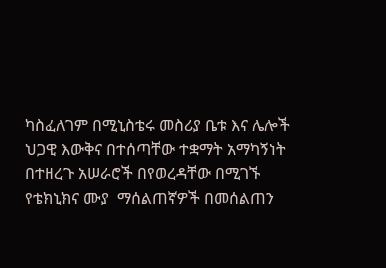ካስፈለገም በሚኒስቴሩ መስሪያ ቤቱ እና ሌሎች ህጋዊ እውቅና በተሰጣቸው ተቋማት አማካኝነት በተዘረጉ አሠራሮች በየወረዳቸው በሚገኙ የቴክኒክና ሙያ  ማሰልጠኛዎች በመሰልጠን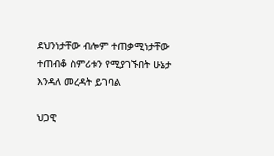ደህንነታቸው ብሎም ተጠቃሚነታቸው ተጠብቆ ስምሪቱን የሚያገኙበት ሁኔታ እንዳለ መረዳት ይገባል

ህጋዊ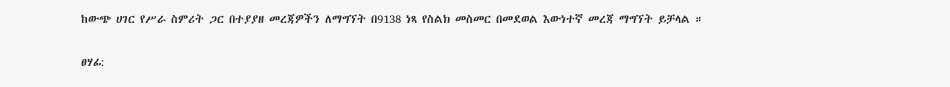ከውጭ ሀገር የሥራ ስምሪት ጋር በተያያዘ መረጃዎችን ለማግኘት በ9138 ነጻ የስልክ መስመር በመደወል እውነተኛ መረጃ ማግኘት ይቻላል ።

ፀሃፊ: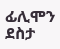ፊሊሞን ደስታ